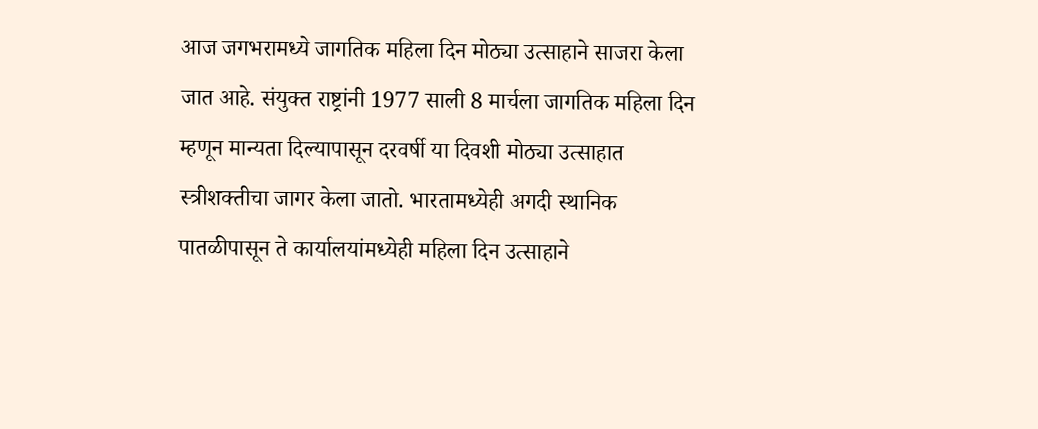आज जगभरामध्ये जागतिक महिला दिन मोठ्या उत्साहाने साजरा केला जात आहे. संयुक्त राष्ट्रांनी 1977 साली 8 मार्चला जागतिक महिला दिन म्हणून मान्यता दिल्यापासून दरवर्षी या दिवशी मोठ्या उत्साहात स्त्रीशक्तीचा जागर केला जातो. भारतामध्येही अगदी स्थानिक पातळीपासून ते कार्यालयांमध्येही महिला दिन उत्साहाने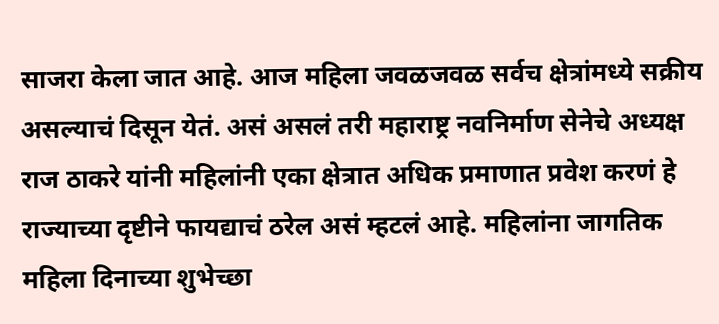साजरा केला जात आहे. आज महिला जवळजवळ सर्वच क्षेत्रांमध्ये सक्रीय असल्याचं दिसून येतं. असं असलं तरी महाराष्ट्र नवनिर्माण सेनेचे अध्यक्ष राज ठाकरे यांनी महिलांनी एका क्षेत्रात अधिक प्रमाणात प्रवेश करणं हे राज्याच्या दृष्टीने फायद्याचं ठरेल असं म्हटलं आहे. महिलांना जागतिक महिला दिनाच्या शुभेच्छा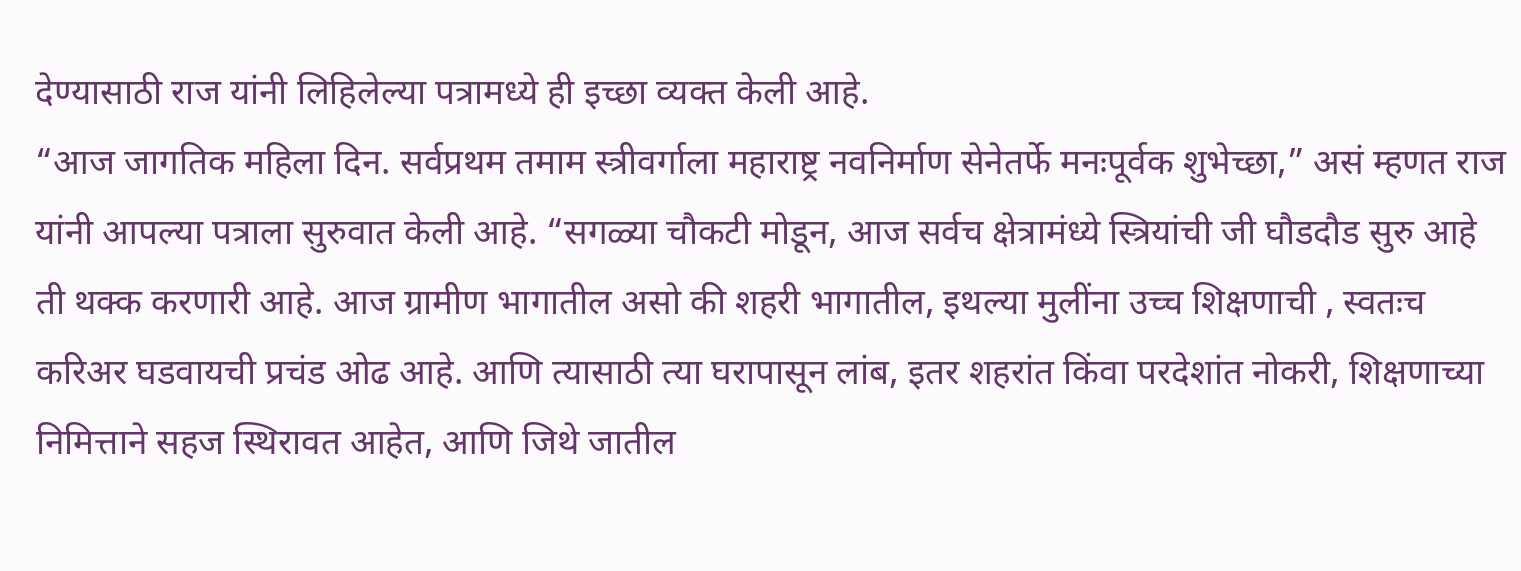देण्यासाठी राज यांनी लिहिलेल्या पत्रामध्ये ही इच्छा व्यक्त केली आहे.
“आज जागतिक महिला दिन. सर्वप्रथम तमाम स्त्रीवर्गाला महाराष्ट्र नवनिर्माण सेनेतर्फे मनःपूर्वक शुभेच्छा,” असं म्हणत राज यांनी आपल्या पत्राला सुरुवात केली आहे. “सगळ्या चौकटी मोडून, आज सर्वच क्षेत्रामंध्ये स्त्रियांची जी घौडदौड सुरु आहे ती थक्क करणारी आहे. आज ग्रामीण भागातील असो की शहरी भागातील, इथल्या मुलींना उच्च शिक्षणाची , स्वतःच करिअर घडवायची प्रचंड ओढ आहे. आणि त्यासाठी त्या घरापासून लांब, इतर शहरांत किंवा परदेशांत नोकरी, शिक्षणाच्या निमित्ताने सहज स्थिरावत आहेत, आणि जिथे जातील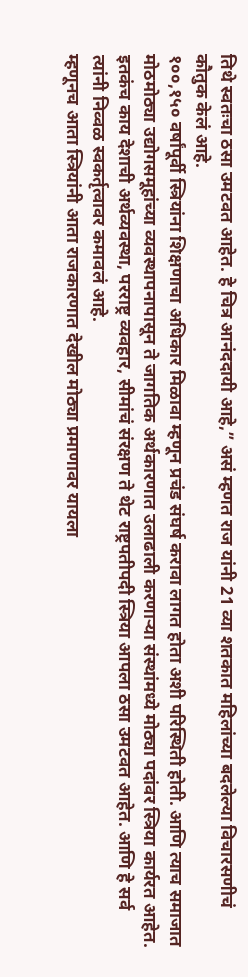तिथे स्वतःचा ठसा उमटवत आहेत. हे चित्र आनंददायी आहे,” असं म्हणत राज यांनी 21 व्या शतकात महिलांच्या बदलेल्या विचारसणीचं कौतुक केलं आहे.
१००,१५० वर्षांपूर्वी स्त्रियांना शिक्षणाचा अधिकार मिळावा म्हणून प्रचंड संघर्ष करावा लागत होता अशी परिस्थिती होती. आणि त्याच समाजात मोठमोठ्या उद्योगसमूहांच्या व्यवस्थापनापासून ते जागतिक अर्थकारणात उलाढाली करणाऱ्या संस्थांमध्ये मोठ्या पदांवर स्त्रिया कार्यरत आहेत. इतकंच काय देशाची अर्थव्यवस्था, परराष्ट्र व्यवहार, सीमांचं संरक्षण ते थेट राष्ट्रपतीपदी स्त्रिया आपला ठसा उमटवत आहेत. आणि हे सर्व त्यांनी निव्वळ स्वकर्तृत्वावर कमावलं आहे.
म्हणूनच आता स्त्रियांनी आता राजकारणात देखील मोठ्या प्रमाणावर यायला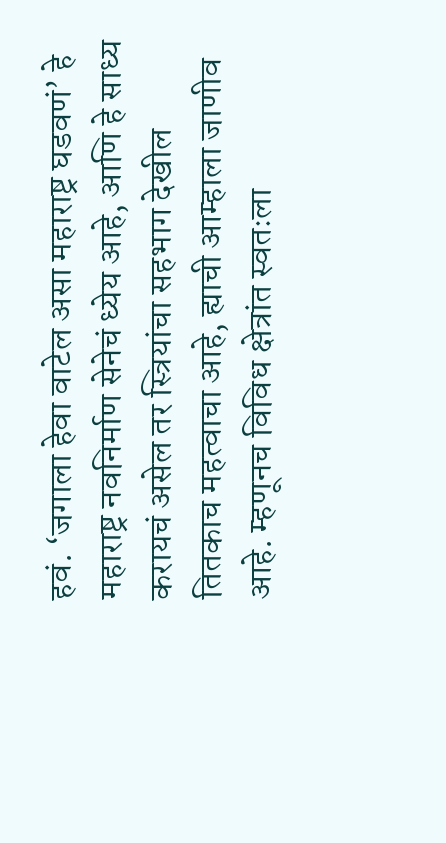हवं. ‘जगाला हेवा वाटेल असा महाराष्ट्र घडवणं’ हे महाराष्ट्र नवनिर्माण सेनेचं ध्येय आहे, आणि हे साध्य करायचं असेल तर स्त्रियांचा सहभाग देखील तितकाच महत्वाचा आहे, ह्याची आम्हाला जाणीव आहे. म्हणूनच विविध क्षेत्रांत स्वतःला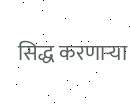सिद्ध करणाऱ्या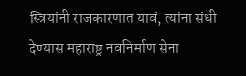स्त्रियांनी राजकारणात यावं, त्यांना संधी देण्यास महाराष्ट्र नवनिर्माण सेना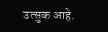उत्सुक आहे.